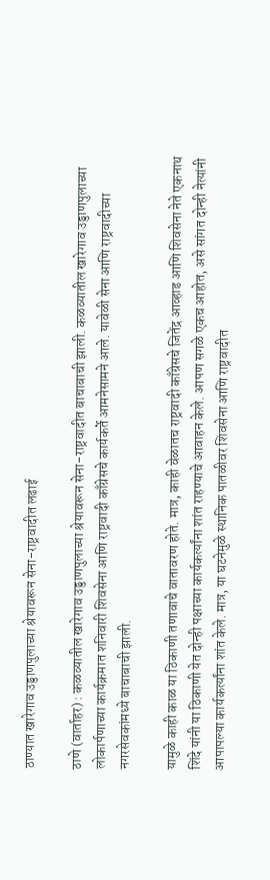ठाण्यात खारेगाव उड्डाणपुलाच्या श्रेयावरून सेना-राष्ट्रवादीत लढाई

ठाणे (वार्ताहर) : कळव्यातील खारेगाव उड्डाणपुलाच्या श्रेयावरून सेना-राष्ट्रवादीत बाचाबाची झाली. कळव्यातील खारेगाव उड्डाणपुलाच्या लोकार्पणाच्या कार्यक्रमात शनिवारी शिवसेना आणि राष्ट्रवादी काँग्रेसचे कार्यकर्ते आमनेसामने आले. यावेळी सेना आणि राष्ट्रवादीच्या नगरसेवकांमध्ये बाचाबाची झाली.

यामुळे काही काळ या ठिकाणी तणावाचे वातावरण होते. मात्र, काही वेळातच राष्ट्रवादी काँग्रेसचे जितेंद्र आव्हाड आणि शिवसेना नेते एकनाथ शिंदे यांनी या ठिकाणी येत दोन्ही पक्षाच्या कार्यकर्त्यांना शांत राहण्याचे आवाहन केले. आपण सगळे एकच आहोत, असे सांगत दोन्ही नेत्यांनी आपापल्या कार्यकर्त्यांना शांत केले. मात्र, या घटनेमुळे स्थानिक पातळीवर शिवसेना आणि राष्ट्रवादीत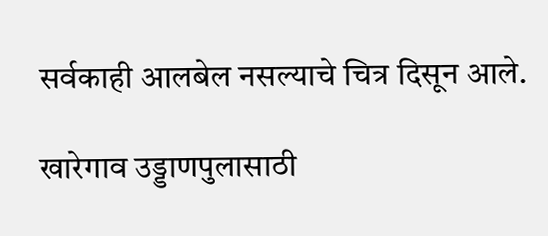सर्वकाही आलबेल नसल्याचे चित्र दिसून आले.

खारेगाव उड्डाणपुलासाठी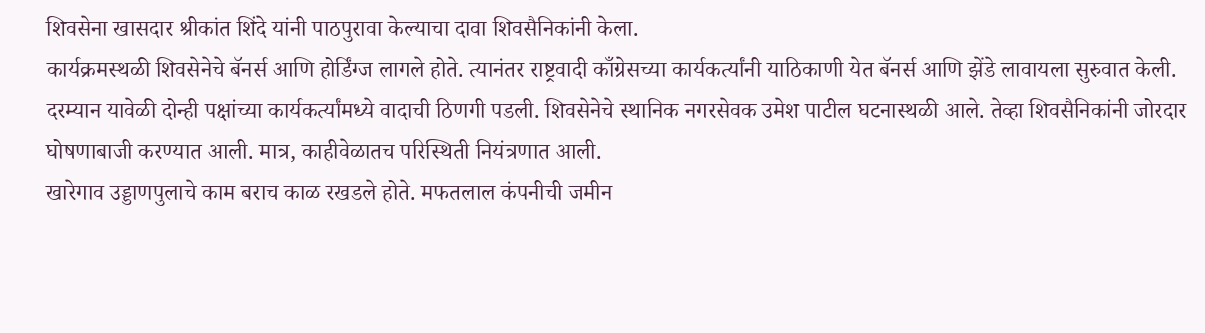शिवसेना खासदार श्रीकांत शिंदे यांनी पाठपुरावा केल्याचा दावा शिवसैनिकांनी केला.
कार्यक्रमस्थळी शिवसेनेचे बॅनर्स आणि होर्डिंग्ज लागले होते. त्यानंतर राष्ट्रवादी काँग्रेसच्या कार्यकर्त्यांनी याठिकाणी येत बॅनर्स आणि झेंडे लावायला सुरुवात केली. दरम्यान यावेळी दोन्ही पक्षांच्या कार्यकर्त्यांमध्ये वादाची ठिणगी पडली. शिवसेनेचे स्थानिक नगरसेवक उमेश पाटील घटनास्थळी आले. तेव्हा शिवसैनिकांनी जोरदार घोषणाबाजी करण्यात आली. मात्र, काहीवेळातच परिस्थिती नियंत्रणात आली.
खारेगाव उड्डाणपुलाचे काम बराच काळ रखडले होते. मफतलाल कंपनीची जमीन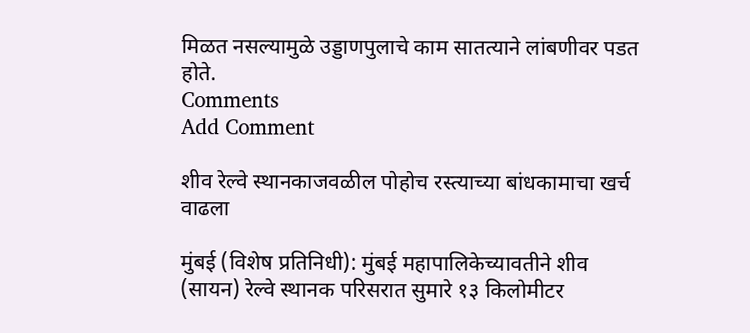मिळत नसल्यामुळे उड्डाणपुलाचे काम सातत्याने लांबणीवर पडत होते.
Comments
Add Comment

शीव रेल्वे स्थानकाजवळील पोहोच रस्त्याच्या बांधकामाचा खर्च वाढला

मुंबई (विशेष प्रतिनिधी): मुंबई महापालिकेच्यावतीने शीव (सायन) रेल्वे स्थानक परिसरात सुमारे १३ किलोमीटर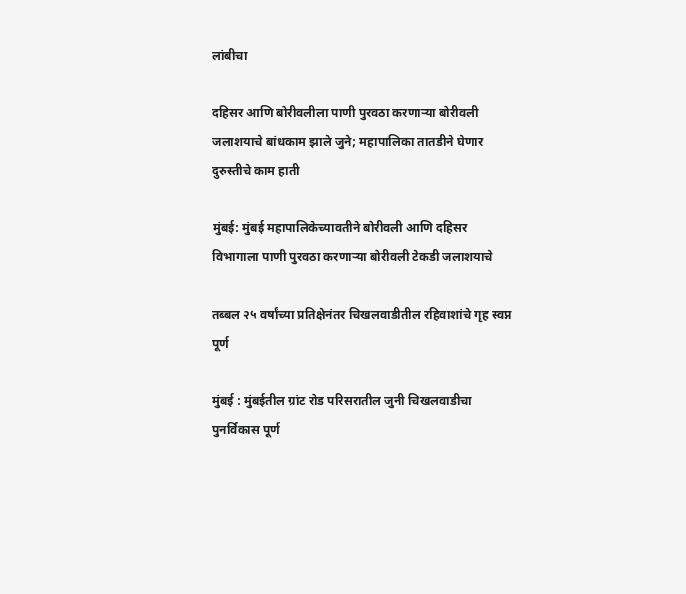लांबीचा

दहिसर आणि बोरीवलीला पाणी पुरवठा करणाऱ्या बोरीवली जलाशयाचे बांधकाम झाले जुने; महापालिका तातडीने घेणार दुरुस्तीचे काम हाती

मुंबई: मुंबई महापालिकेच्यावतीने बोरीवली आणि दहिसर विभागाला पाणी पुरवठा करणाऱ्या बोरीवली टेकडी जलाशयाचे

तब्बल २५ वर्षांच्या प्रतिक्षेनंतर चिखलवाडीतील रहिवाशांचे गृह स्वप्न पूर्ण

मुंबई : मुंबईतील ग्रांट रोड परिसरातील जुनी चिखलवाडीचा पुनर्विकास पूर्ण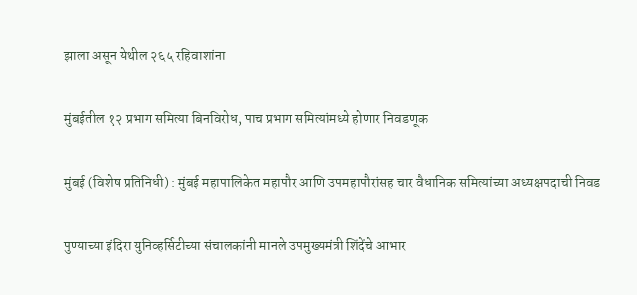झाला असून येथील २६५ रहिवाशांना

मुंबईतील १२ प्रभाग समित्या बिनविरोध, पाच प्रभाग समित्यांमध्ये होणार निवडणूक

मुंबई (विशेष प्रतिनिधी) : मुंबई महापालिकेत महापौर आणि उपमहापौरांसह चार वैधानिक समित्यांच्या अध्यक्षपदाची निवड

पुण्याच्या इंदिरा युनिव्हर्सिटीच्या संचालकांनी मानले उपमुख्यमंत्री शिंदेंचे आभार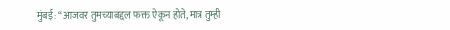मुंबई: “आजवर तुमच्याबद्दल फक्त ऐकून होते, मात्र तुम्ही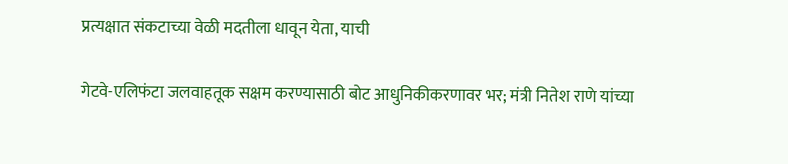प्रत्यक्षात संकटाच्या वेळी मदतीला धावून येता, याची

गेटवे-एलिफंटा जलवाहतूक सक्षम करण्यासाठी बोट आधुनिकीकरणावर भर; मंत्री नितेश राणे यांच्या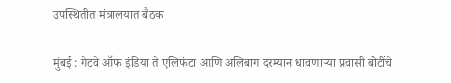उपस्थितीत मंत्रालयात बैठक

मुंबई : गेटवे ऑफ इंडिया ते एलिफंटा आणि अलिबाग दरम्यान धावणाऱ्या प्रवासी बोटींचे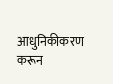आधुनिकीकरण करून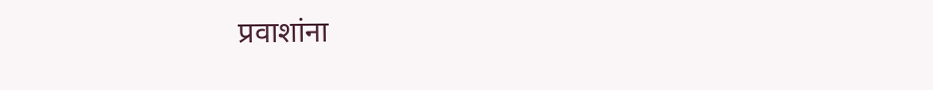प्रवाशांना